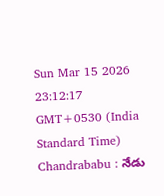Sun Mar 15 2026 23:12:17 GMT+0530 (India Standard Time)
Chandrababu : నేడు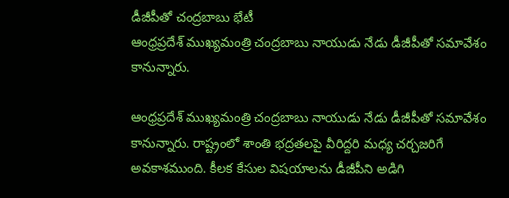డీజీపీతో చంద్రబాబు భేటీ
ఆంధ్రప్రదేశ్ ముఖ్యమంత్రి చంద్రబాబు నాయుడు నేడు డీజీపీతో సమావేశం కానున్నారు.

ఆంధ్రప్రదేశ్ ముఖ్యమంత్రి చంద్రబాబు నాయుడు నేడు డీజీపీతో సమావేశం కానున్నారు. రాష్ట్రంలో శాంతి భద్రతలపై వీరిద్దరి మధ్య చర్చజరిగే అవకాశముంది. కీలక కేసుల విషయాలను డీజీపీని అడిగి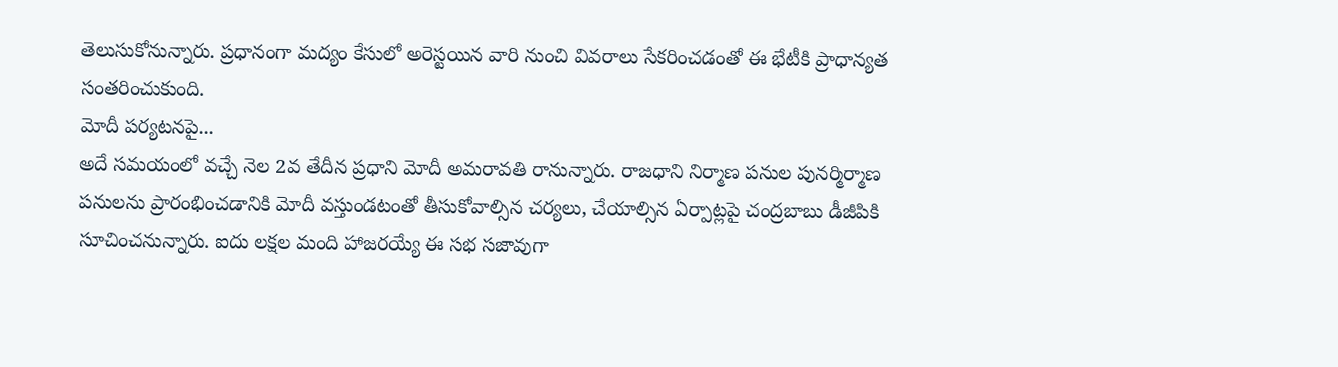తెలుసుకోనున్నారు. ప్రధానంగా మద్యం కేసులో అరెస్టయిన వారి నుంచి వివరాలు సేకరించడంతో ఈ భేటీకి ప్రాధాన్యత సంతరించుకుంది.
మోదీ పర్యటనపై...
అదే సమయంలో వచ్చే నెల 2వ తేదీన ప్రధాని మోదీ అమరావతి రానున్నారు. రాజధాని నిర్మాణ పనుల పునర్మిర్మాణ పనులను ప్రారంభించడానికి మోదీ వస్తుండటంతో తీసుకోవాల్సిన చర్యలు, చేయాల్సిన ఏర్పాట్లపై చంద్రబాబు డీజీపికి సూచించనున్నారు. ఐదు లక్షల మంది హాజరయ్యే ఈ సభ సజావుగా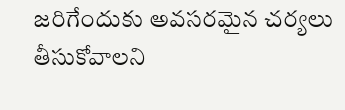జరిగేందుకు అవసరమైన చర్యలు తీసుకోవాలని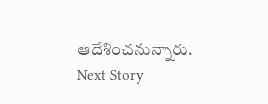ఆదేశించనున్నారు.
Next Story